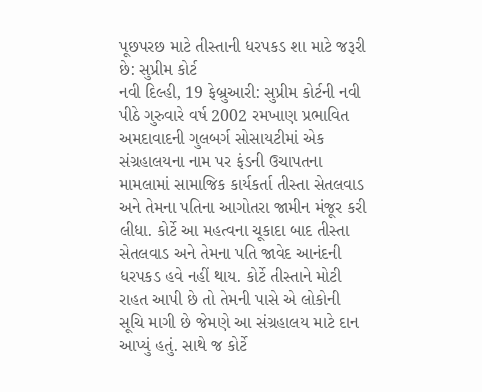પૂછપરછ માટે તીસ્તાની ધરપકડ શા માટે જરૂરી છે: સુપ્રીમ કોર્ટ
નવી દિલ્હી, 19 ફેબ્રુઆરી: સુપ્રીમ કોર્ટની નવી પીઠે ગુરુવારે વર્ષ 2002 રમખાણ પ્રભાવિત અમદાવાદની ગુલબર્ગ સોસાયટીમાં એક સંગ્રહાલયના નામ પર ફંડની ઉચાપતના મામલામાં સામાજિક કાર્યકર્તા તીસ્તા સેતલવાડ અને તેમના પતિના આગોતરા જામીન મંજૂર કરી લીધા. કોર્ટે આ મહત્વના ચૂકાદા બાદ તીસ્તા સેતલવાડ અને તેમના પતિ જાવેદ આનંદની ધરપકડ હવે નહીં થાય. કોર્ટે તીસ્તાને મોટી રાહત આપી છે તો તેમની પાસે એ લોકોની સૂચિ માગી છે જેમણે આ સંગ્રહાલય માટે દાન આપ્યું હતું. સાથે જ કોર્ટે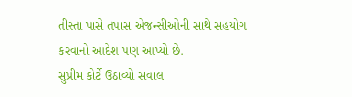તીસ્તા પાસે તપાસ એજન્સીઓની સાથે સહયોગ કરવાનો આદેશ પણ આપ્યો છે.
સુપ્રીમ કોર્ટે ઉઠાવ્યો સવાલ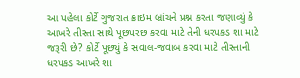આ પહેલા કોર્ટે ગુજરાત ક્રાઇમ બ્રાંચને પ્રશ્ન કરતા જણાવ્યું કે આખરે તીસ્તા સાથે પૂછપરછ કરવા માટે તેની ધરપકડ શા માટે જરૂરી છે? કોર્ટે પૂછ્યું કે સવાલ-જવાબ કરવા માટે તીસ્તાની ધરપકડ આખરે શા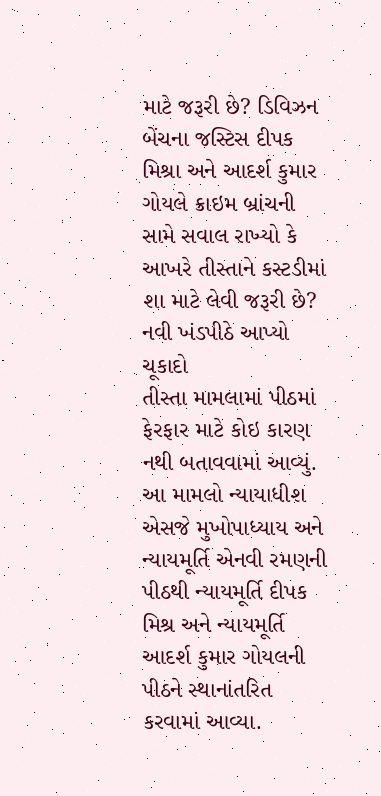માટે જરૂરી છે? ડિવિઝન બેંચના જસ્ટિસ દીપક મિશ્રા અને આદર્શ કુમાર ગોયલે ક્રાઇમ બ્રાંચની સામે સવાલ રાખ્યો કે આખરે તીસ્તાને કસ્ટડીમાં શા માટે લેવી જરૂરી છે?
નવી ખંડપીઠે આપ્યો ચૂકાદો
તીસ્તા મામલામાં પીઠમાં ફેરફાર માટે કોઇ કારણ નથી બતાવવામાં આવ્યું. આ મામલો ન્યાયાધીશ એસજે મુખોપાધ્યાય અને ન્યાયમૂર્તિ એનવી રમણની પીઠથી ન્યાયમૂર્તિ દીપક મિશ્ર અને ન્યાયમૂર્તિ આદર્શ કુમાર ગોયલની પીઠને સ્થાનાંતરિત કરવામાં આવ્યા.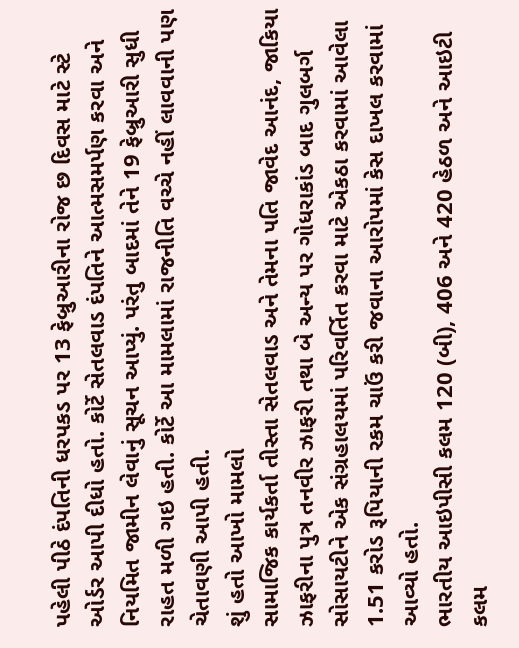પહેલી પીઠે દંપતિની ધરપકડ પર 13 ફેબ્રુઆરીના રોજ છ દિવસ માટે સ્ટે ઓર્ડર આપી દીધો હતો. કોર્ટે સેતલવાડ દંપતિને આત્મસમર્પણ કરવા અને નિયમિત જામીન લેવાનું સૂચન આપ્યું. પરંતુ બાદમાં તેને 19 ફેબ્રુઆરી સુધી રાહત મળી ગઇ હતી. કોર્ટે આ મામલામાં રાજનીતિ વચ્ચે નહીં લાવવાની પણ ચેતાવણી આપી હતી.
શું હતો આખો મામલો
સામાજિક કાર્યકર્તા તીસ્તા સેતલવાડ અને તેમના પતિ જાવેદ આનંદ, જાકિયા ઝાફરીના પુત્ર તનવીર ઝાફરી તથા બે અન્ય પર ગોધરાકાંડ બાદ ગુલબર્ગ સોસાયટીને એક સંગ્રહાલયમાં પરિવર્તિત કરવા માટે એકઠા કરવામાં આવેલા 1.51 કરોડ રૂપિયાની રકમ ચાઉં કરી જવાના આરોપમાં કેસ દાખલ કરવામાં આવ્યો હતો.
ભારતીય આઇપીસી કલમ 120 (બી), 406 અને 420 હેઠળ અને આઇટી કલમ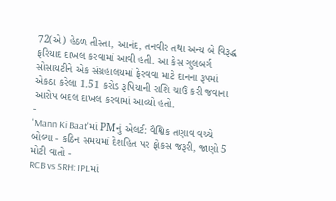72(એ) હેઠળ તીસ્તા, આનંદ, તનવીર તથા અન્ય બે વિરૂદ્ધ ફરિયાદ દાખલ કરવામાં આવી હતી. આ કેસ ગુલબર્ગ સોસાયટીને એક સંગ્રહાલયમાં ફેરવવા માટે દાનના રૂપમાં એકઠા કરેલા 1.51 કરોડ રૂપિયાની રાશિ ચાઉં કરી જવાના આરોપ બદલ દાખલ કરવામાં આવ્યો હતો.
-
'Mann Ki Baat'માં PMનું એલર્ટ: વૈશ્વિક તણાવ વચ્ચે બોલ્યા - કઠિન સમયમાં દેશહિત પર ફોકસ જરૂરી, જાણો 5 મોટી વાતો -
RCB vs SRH: IPLમાં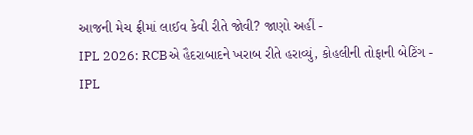આજની મેચ ફ્રીમાં લાઈવ કેવી રીતે જોવી? જાણો અહીં -
IPL 2026: RCBએ હૈદરાબાદને ખરાબ રીતે હરાવ્યું, કોહલીની તોફાની બેટિંગ -
IPL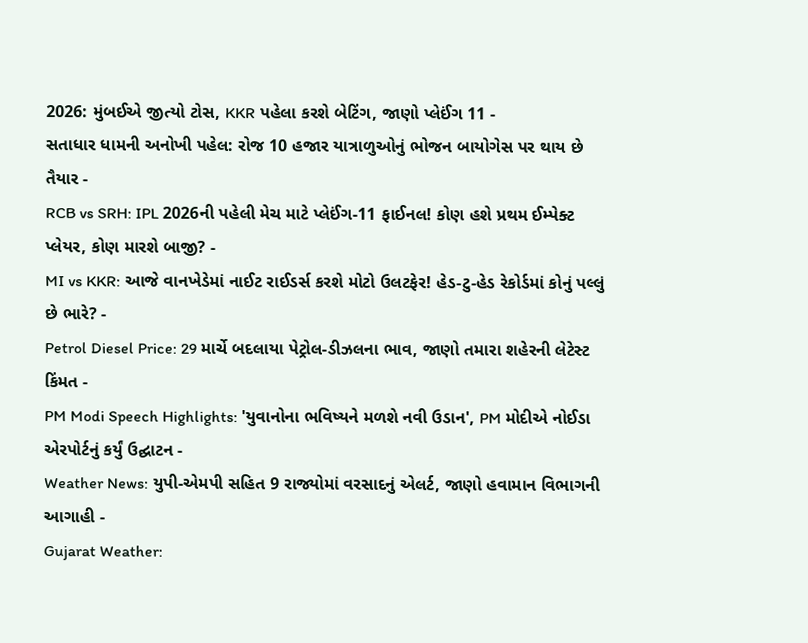2026: મુંબઈએ જીત્યો ટોસ, KKR પહેલા કરશે બેટિંગ, જાણો પ્લેઈંગ 11 -
સતાધાર ધામની અનોખી પહેલ: રોજ 10 હજાર યાત્રાળુઓનું ભોજન બાયોગેસ પર થાય છે તૈયાર -
RCB vs SRH: IPL 2026ની પહેલી મેચ માટે પ્લેઈંગ-11 ફાઈનલ! કોણ હશે પ્રથમ ઈમ્પેક્ટ પ્લેયર, કોણ મારશે બાજી? -
MI vs KKR: આજે વાનખેડેમાં નાઈટ રાઈડર્સ કરશે મોટો ઉલટફેર! હેડ-ટુ-હેડ રેકોર્ડમાં કોનું પલ્લું છે ભારે? -
Petrol Diesel Price: 29 માર્ચે બદલાયા પેટ્રોલ-ડીઝલના ભાવ, જાણો તમારા શહેરની લેટેસ્ટ કિંમત -
PM Modi Speech Highlights: 'યુવાનોના ભવિષ્યને મળશે નવી ઉડાન', PM મોદીએ નોઈડા એરપોર્ટનું કર્યું ઉદ્ઘાટન -
Weather News: યુપી-એમપી સહિત 9 રાજ્યોમાં વરસાદનું એલર્ટ, જાણો હવામાન વિભાગની આગાહી -
Gujarat Weather: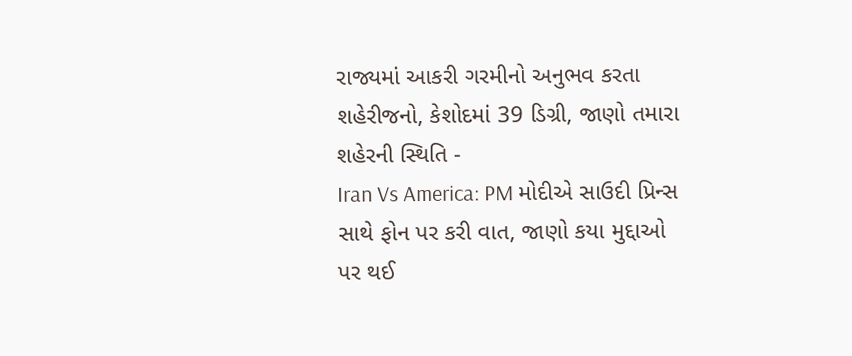રાજ્યમાં આકરી ગરમીનો અનુભવ કરતા શહેરીજનો, કેશોદમાં 39 ડિગ્રી, જાણો તમારા શહેરની સ્થિતિ -
Iran Vs America: PM મોદીએ સાઉદી પ્રિન્સ સાથે ફોન પર કરી વાત, જાણો કયા મુદ્દાઓ પર થઈ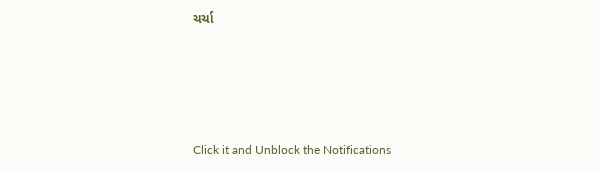ચર્ચા






Click it and Unblock the Notifications